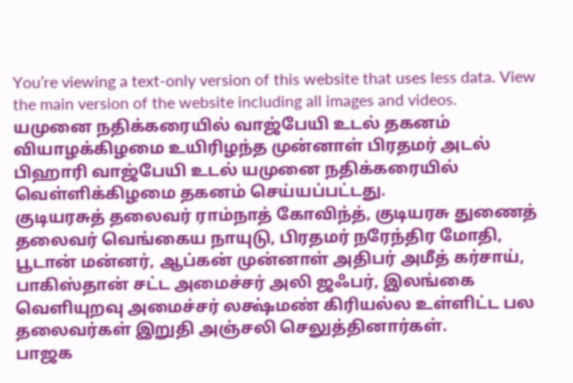You’re viewing a text-only version of this website that uses less data. View the main version of the website including all images and videos.
யமுனை நதிக்கரையில் வாஜ்பேயி உடல் தகனம்
வியாழக்கிழமை உயிரிழந்த முன்னாள் பிரதமர் அடல் பிஹாரி வாஜ்பேயி உடல் யமுனை நதிக்கரையில் வெள்ளிக்கிழமை தகனம் செய்யப்பட்டது.
குடியரசுத் தலைவர் ராம்நாத் கோவிந்த், குடியரசு துணைத் தலைவர் வெங்கைய நாயுடு, பிரதமர் நரேந்திர மோதி, பூடான் மன்னர், ஆப்கன் முன்னாள் அதிபர் அமீத் கர்சாய், பாகிஸ்தான் சட்ட அமைச்சர் அலி ஜஃபர், இலங்கை வெளியுறவு அமைச்சர் லக்ஷ்மண் கிரியல்ல உள்ளிட்ட பல தலைவர்கள் இறுதி அஞ்சலி செலுத்தினார்கள்.
பாஜக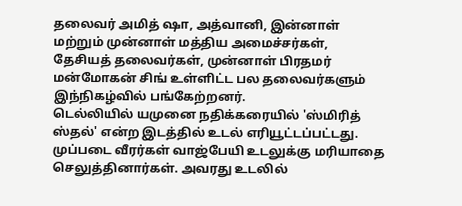தலைவர் அமித் ஷா, அத்வானி, இன்னாள் மற்றும் முன்னாள் மத்திய அமைச்சர்கள், தேசியத் தலைவர்கள், முன்னாள் பிரதமர் மன்மோகன் சிங் உள்ளிட்ட பல தலைவர்களும் இந்நிகழ்வில் பங்கேற்றனர்.
டெல்லியில் யமுனை நதிக்கரையில் 'ஸ்மிரித் ஸ்தல்' என்ற இடத்தில் உடல் எரியூட்டப்பட்டது. முப்படை வீரர்கள் வாஜ்பேயி உடலுக்கு மரியாதை செலுத்தினார்கள். அவரது உடலில்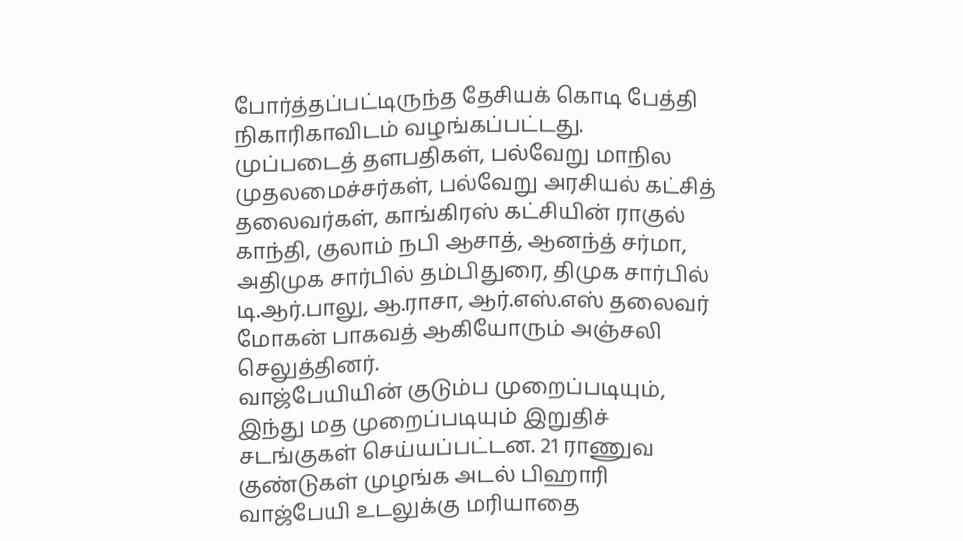போர்த்தப்பட்டிருந்த தேசியக் கொடி பேத்தி நிகாரிகாவிடம் வழங்கப்பட்டது.
முப்படைத் தளபதிகள், பல்வேறு மாநில முதலமைச்சர்கள், பல்வேறு அரசியல் கட்சித் தலைவர்கள், காங்கிரஸ் கட்சியின் ராகுல் காந்தி, குலாம் நபி ஆசாத், ஆனந்த் சர்மா, அதிமுக சார்பில் தம்பிதுரை, திமுக சார்பில் டி.ஆர்.பாலு, ஆ.ராசா, ஆர்.எஸ்.எஸ் தலைவர் மோகன் பாகவத் ஆகியோரும் அஞ்சலி செலுத்தினர்.
வாஜ்பேயியின் குடும்ப முறைப்படியும், இந்து மத முறைப்படியும் இறுதிச் சடங்குகள் செய்யப்பட்டன. 21 ராணுவ குண்டுகள் முழங்க அடல் பிஹாரி வாஜ்பேயி உடலுக்கு மரியாதை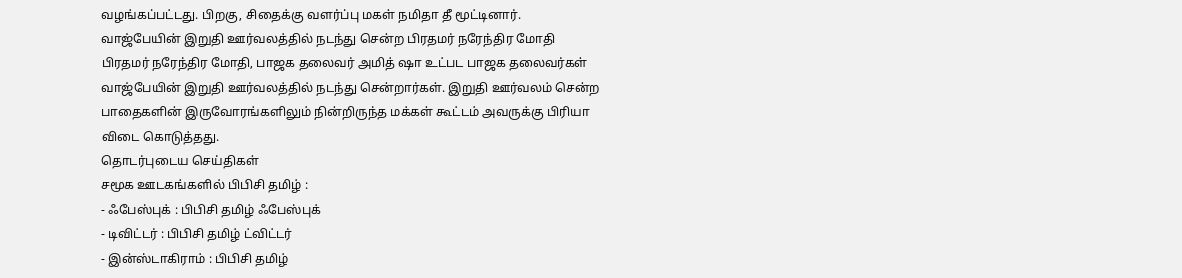வழங்கப்பட்டது. பிறகு, சிதைக்கு வளர்ப்பு மகள் நமிதா தீ மூட்டினார்.
வாஜ்பேயின் இறுதி ஊர்வலத்தில் நடந்து சென்ற பிரதமர் நரேந்திர மோதி
பிரதமர் நரேந்திர மோதி, பாஜக தலைவர் அமித் ஷா உட்பட பாஜக தலைவர்கள் வாஜ்பேயின் இறுதி ஊர்வலத்தில் நடந்து சென்றார்கள். இறுதி ஊர்வலம் சென்ற பாதைகளின் இருவோரங்களிலும் நின்றிருந்த மக்கள் கூட்டம் அவருக்கு பிரியா விடை கொடுத்தது.
தொடர்புடைய செய்திகள்
சமூக ஊடகங்களில் பிபிசி தமிழ் :
- ஃபேஸ்புக் : பிபிசி தமிழ் ஃபேஸ்புக்
- டிவிட்டர் : பிபிசி தமிழ் ட்விட்டர்
- இன்ஸ்டாகிராம் : பிபிசி தமிழ்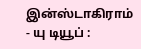இன்ஸ்டாகிராம்
- யு டியூப் :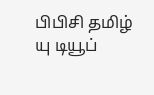பிபிசி தமிழ் யு டியூப்